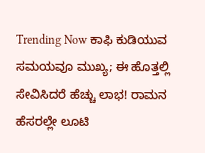Trending Now ಕಾಫಿ ಕುಡಿಯುವ ಸಮಯವೂ ಮುಖ್ಯ; ಈ ಹೊತ್ತಲ್ಲಿ ಸೇವಿಸಿದರೆ ಹೆಚ್ಚು ಲಾಭ! ರಾಮನ ಹೆಸರಲ್ಲೇ ಲೂಟಿ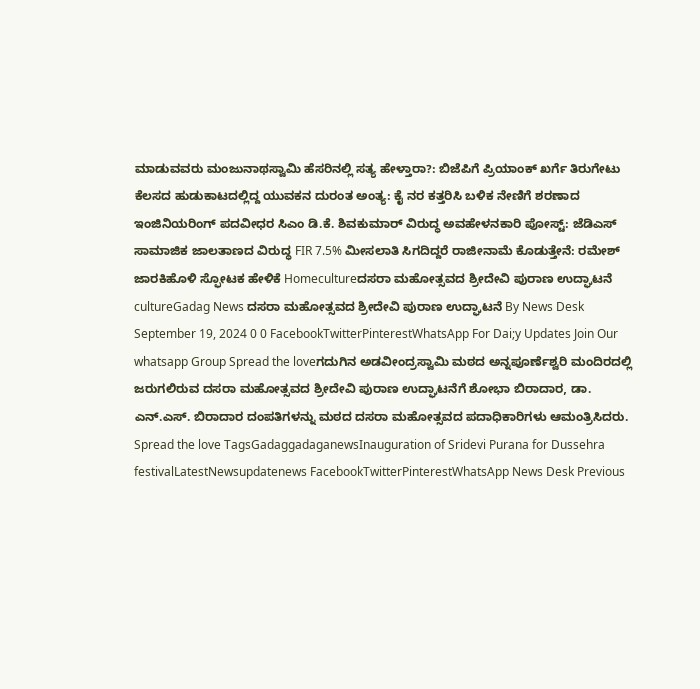ಮಾಡುವವರು ಮಂಜುನಾಥಸ್ವಾಮಿ ಹೆಸರಿನಲ್ಲಿ ಸತ್ಯ ಹೇಳ್ತಾರಾ?: ಬಿಜೆಪಿಗೆ ಪ್ರಿಯಾಂಕ್ ಖರ್ಗೆ ತಿರುಗೇಟು ಕೆಲಸದ ಹುಡುಕಾಟದಲ್ಲಿದ್ದ ಯುವಕನ ದುರಂತ ಅಂತ್ಯ: ಕೈ ನರ ಕತ್ತರಿಸಿ ಬಳಿಕ ನೇಣಿಗೆ ಶರಣಾದ ಇಂಜಿನಿಯರಿಂಗ್ ಪದವೀಧರ ಸಿಎಂ ಡಿ.ಕೆ. ಶಿವಕುಮಾರ್ ವಿರುದ್ಧ ಅವಹೇಳನಕಾರಿ ಪೋಸ್ಟ್: ಜೆಡಿಎಸ್ ಸಾಮಾಜಿಕ ಜಾಲತಾಣದ ವಿರುದ್ಧ FIR 7.5% ಮೀಸಲಾತಿ ಸಿಗದಿದ್ದರೆ ರಾಜೀನಾಮೆ ಕೊಡುತ್ತೇನೆ: ರಮೇಶ್ ಜಾರಕಿಹೊಳಿ ಸ್ಫೋಟಕ ಹೇಳಿಕೆ Homecultureದಸರಾ ಮಹೋತ್ಸವದ ಶ್ರೀದೇವಿ ಪುರಾಣ ಉದ್ಘಾಟನೆ cultureGadag News ದಸರಾ ಮಹೋತ್ಸವದ ಶ್ರೀದೇವಿ ಪುರಾಣ ಉದ್ಘಾಟನೆ By News Desk September 19, 2024 0 0 FacebookTwitterPinterestWhatsApp For Dai;y Updates Join Our whatsapp Group Spread the loveಗದುಗಿನ ಅಡವೀಂದ್ರಸ್ವಾಮಿ ಮಠದ ಅನ್ನಪೂರ್ಣೆಶ್ವರಿ ಮಂದಿರದಲ್ಲಿ ಜರುಗಲಿರುವ ದಸರಾ ಮಹೋತ್ಸವದ ಶ್ರೀದೇವಿ ಪುರಾಣ ಉದ್ಘಾಟನೆಗೆ ಶೋಭಾ ಬಿರಾದಾರ, ಡಾ. ಎನ್.ಎಸ್. ಬಿರಾದಾರ ದಂಪತಿಗಳನ್ನು ಮಠದ ದಸರಾ ಮಹೋತ್ಸವದ ಪದಾಧಿಕಾರಿಗಳು ಆಮಂತ್ರಿಸಿದರು. Spread the love TagsGadaggadaganewsInauguration of Sridevi Purana for Dussehra festivalLatestNewsupdatenews FacebookTwitterPinterestWhatsApp News Desk Previous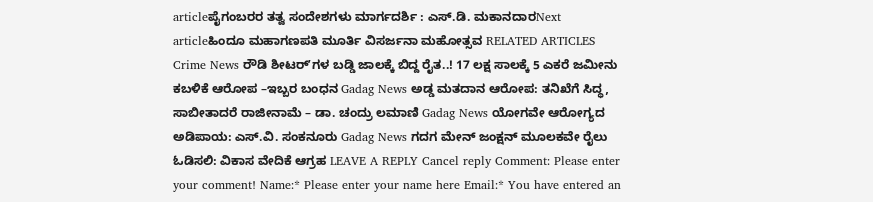articleಪೈಗಂಬರರ ತತ್ವ ಸಂದೇಶಗಳು ಮಾರ್ಗದರ್ಶಿ : ಎಸ್.ಡಿ. ಮಕಾನದಾರNext articleಹಿಂದೂ ಮಹಾಗಣಪತಿ ಮೂರ್ತಿ ವಿಸರ್ಜನಾ ಮಹೋತ್ಸವ RELATED ARTICLES Crime News ರೌಡಿ ಶೀಟರ್ʼಗಳ ಬಡ್ಡಿ ಜಾಲಕ್ಕೆ ಬಿದ್ದ ರೈತ..! 17 ಲಕ್ಷ ಸಾಲಕ್ಕೆ 5 ಎಕರೆ ಜಮೀನು ಕಬಳಿಕೆ ಆರೋಪ –ಇಬ್ಬರ ಬಂಧನ Gadag News ಅಡ್ಡ ಮತದಾನ ಆರೋಪ: ತನಿಖೆಗೆ ಸಿದ್ಧ, ಸಾಬೀತಾದರೆ ರಾಜೀನಾಮೆ – ಡಾ. ಚಂದ್ರು ಲಮಾಣಿ Gadag News ಯೋಗವೇ ಆರೋಗ್ಯದ ಅಡಿಪಾಯ: ಎಸ್.ವಿ. ಸಂಕನೂರು Gadag News ಗದಗ ಮೇನ್ ಜಂಕ್ಷನ್ ಮೂಲಕವೇ ರೈಲು ಓಡಿಸಲಿ: ವಿಕಾಸ ವೇದಿಕೆ ಆಗ್ರಹ LEAVE A REPLY Cancel reply Comment: Please enter your comment! Name:* Please enter your name here Email:* You have entered an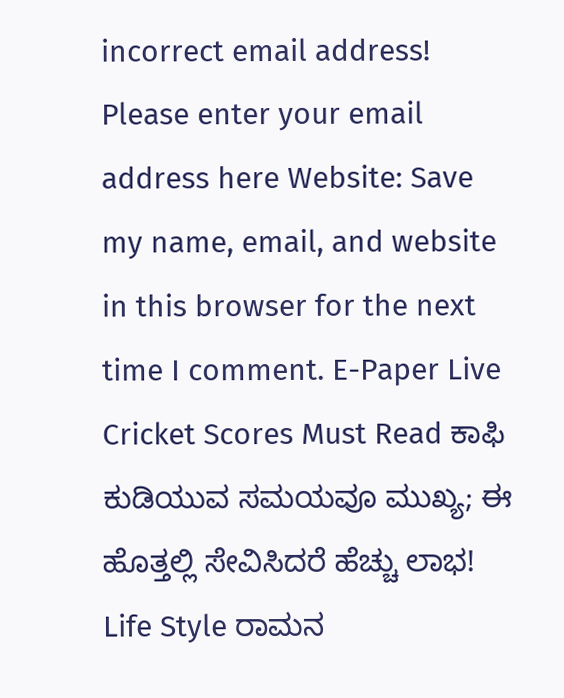incorrect email address! Please enter your email address here Website: Save my name, email, and website in this browser for the next time I comment. E-Paper Live Cricket Scores Must Read ಕಾಫಿ ಕುಡಿಯುವ ಸಮಯವೂ ಮುಖ್ಯ; ಈ ಹೊತ್ತಲ್ಲಿ ಸೇವಿಸಿದರೆ ಹೆಚ್ಚು ಲಾಭ! Life Style ರಾಮನ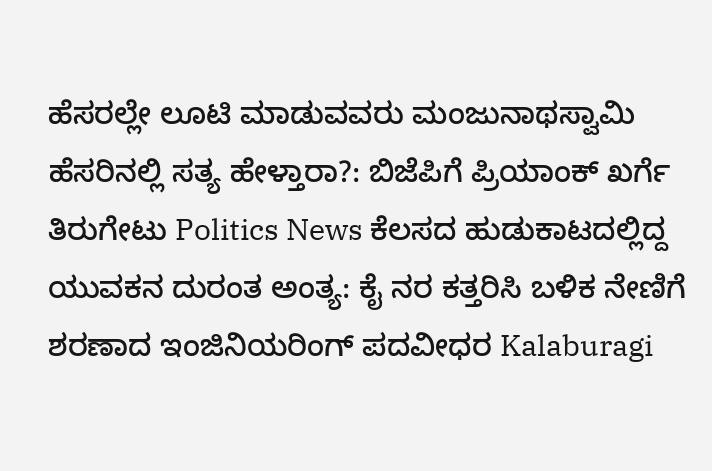ಹೆಸರಲ್ಲೇ ಲೂಟಿ ಮಾಡುವವರು ಮಂಜುನಾಥಸ್ವಾಮಿ ಹೆಸರಿನಲ್ಲಿ ಸತ್ಯ ಹೇಳ್ತಾರಾ?: ಬಿಜೆಪಿಗೆ ಪ್ರಿಯಾಂಕ್ ಖರ್ಗೆ ತಿರುಗೇಟು Politics News ಕೆಲಸದ ಹುಡುಕಾಟದಲ್ಲಿದ್ದ ಯುವಕನ ದುರಂತ ಅಂತ್ಯ: ಕೈ ನರ ಕತ್ತರಿಸಿ ಬಳಿಕ ನೇಣಿಗೆ ಶರಣಾದ ಇಂಜಿನಿಯರಿಂಗ್ ಪದವೀಧರ Kalaburagi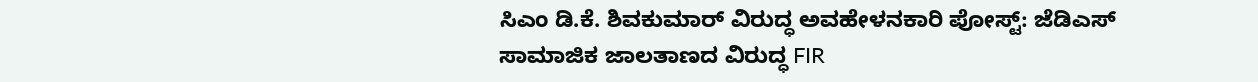ಸಿಎಂ ಡಿ.ಕೆ. ಶಿವಕುಮಾರ್ ವಿರುದ್ಧ ಅವಹೇಳನಕಾರಿ ಪೋಸ್ಟ್: ಜೆಡಿಎಸ್ ಸಾಮಾಜಿಕ ಜಾಲತಾಣದ ವಿರುದ್ಧ FIR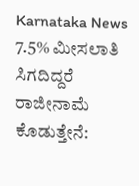Karnataka News 7.5% ಮೀಸಲಾತಿ ಸಿಗದಿದ್ದರೆ ರಾಜೀನಾಮೆ ಕೊಡುತ್ತೇನೆ: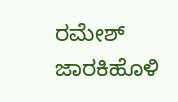ರಮೇಶ್ ಜಾರಕಿಹೊಳಿ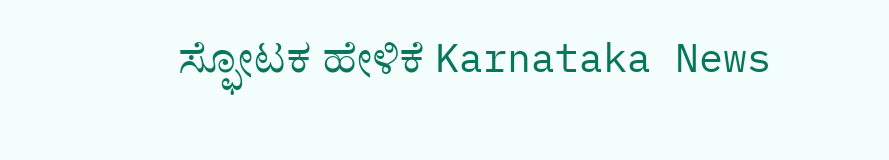ಸ್ಫೋಟಕ ಹೇಳಿಕೆ Karnataka News